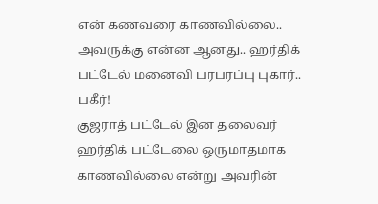என் கணவரை காணவில்லை.. அவருக்கு என்ன ஆனது.. ஹர்திக் பட்டேல் மனைவி பரபரப்பு புகார்.. பகீர்!
குஜராத் பட்டேல் இன தலைவர் ஹர்திக் பட்டேலை ஒருமாதமாக காணவில்லை என்று அவரின்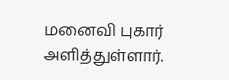மனைவி புகார் அளித்துள்ளார்.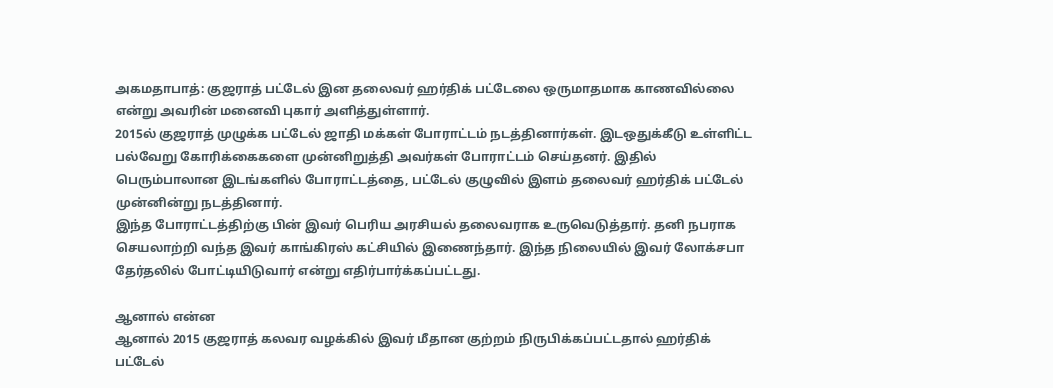அகமதாபாத்: குஜராத் பட்டேல் இன தலைவர் ஹர்திக் பட்டேலை ஒருமாதமாக காணவில்லை என்று அவரின் மனைவி புகார் அளித்துள்ளார்.
2015ல் குஜராத் முழுக்க பட்டேல் ஜாதி மக்கள் போராட்டம் நடத்தினார்கள். இடஒதுக்கீடு உள்ளிட்ட பல்வேறு கோரிக்கைகளை முன்னிறுத்தி அவர்கள் போராட்டம் செய்தனர். இதில் பெரும்பாலான இடங்களில் போராட்டத்தை, பட்டேல் குழுவில் இளம் தலைவர் ஹர்திக் பட்டேல் முன்னின்று நடத்தினார்.
இந்த போராட்டத்திற்கு பின் இவர் பெரிய அரசியல் தலைவராக உருவெடுத்தார். தனி நபராக செயலாற்றி வந்த இவர் காங்கிரஸ் கட்சியில் இணைந்தார். இந்த நிலையில் இவர் லோக்சபா தேர்தலில் போட்டியிடுவார் என்று எதிர்பார்க்கப்பட்டது.

ஆனால் என்ன
ஆனால் 2015 குஜராத் கலவர வழக்கில் இவர் மீதான குற்றம் நிருபிக்கப்பட்டதால் ஹர்திக் பட்டேல்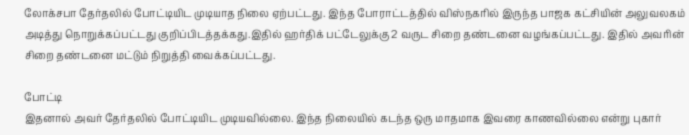லோக்சபா தேர்தலில் போட்டியிட முடியாத நிலை ஏற்பட்டது. இந்த போராட்டத்தில் விஸ்நகரில் இருந்த பாஜக கட்சியின் அலுவலகம் அடித்து நொறுக்கப்பட்டது குறிப்பிடத்தக்கது.இதில் ஹர்திக் பட்டேலுக்கு 2 வருட சிறை தண்டனை வழங்கப்பட்டது. இதில் அவரின் சிறை தண்டனை மட்டும் நிறுத்தி வைக்கப்பட்டது.

போட்டி
இதனால் அவர் தேர்தலில் போட்டியிட முடியவில்லை. இந்த நிலையில் கடந்த ஒரு மாதமாக இவரை காணவில்லை என்று புகார்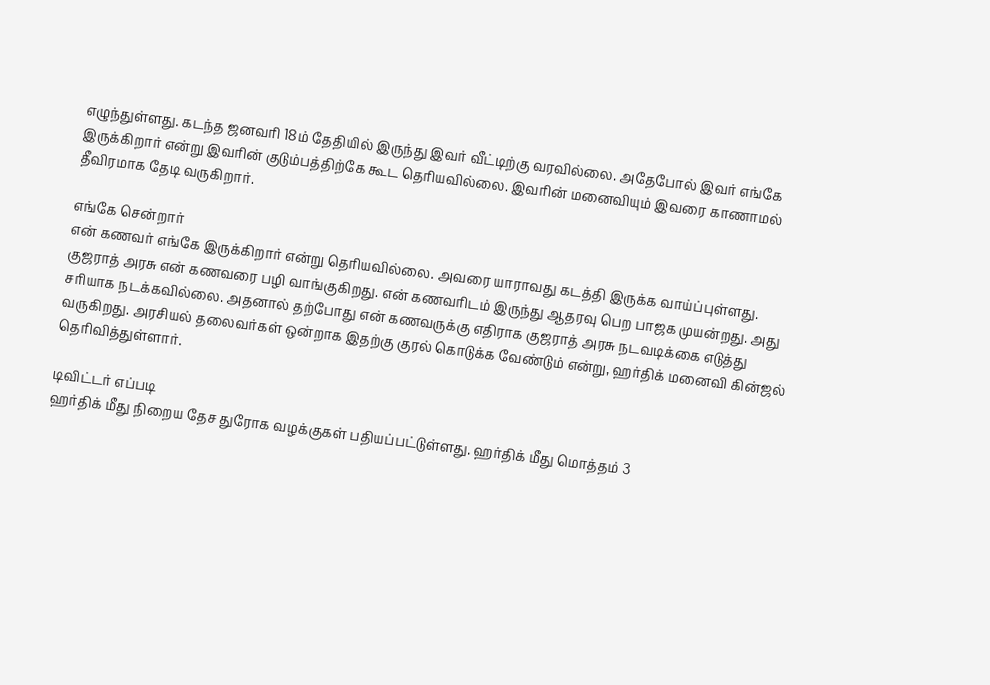எழுந்துள்ளது. கடந்த ஜனவரி 18ம் தேதியில் இருந்து இவர் வீட்டிற்கு வரவில்லை. அதேபோல் இவர் எங்கே இருக்கிறார் என்று இவரின் குடும்பத்திற்கே கூட தெரியவில்லை. இவரின் மனைவியும் இவரை காணாமல் தீவிரமாக தேடி வருகிறார்.

எங்கே சென்றார்
என் கணவர் எங்கே இருக்கிறார் என்று தெரியவில்லை. அவரை யாராவது கடத்தி இருக்க வாய்ப்புள்ளது. குஜராத் அரசு என் கணவரை பழி வாங்குகிறது. என் கணவரிடம் இருந்து ஆதரவு பெற பாஜக முயன்றது. அது சரியாக நடக்கவில்லை. அதனால் தற்போது என் கணவருக்கு எதிராக குஜராத் அரசு நடவடிக்கை எடுத்து வருகிறது. அரசியல் தலைவர்கள் ஒன்றாக இதற்கு குரல் கொடுக்க வேண்டும் என்று, ஹர்திக் மனைவி கின்ஜல் தெரிவித்துள்ளார்.

டிவிட்டர் எப்படி
ஹர்திக் மீது நிறைய தேச துரோக வழக்குகள் பதியப்பட்டுள்ளது. ஹர்திக் மீது மொத்தம் 3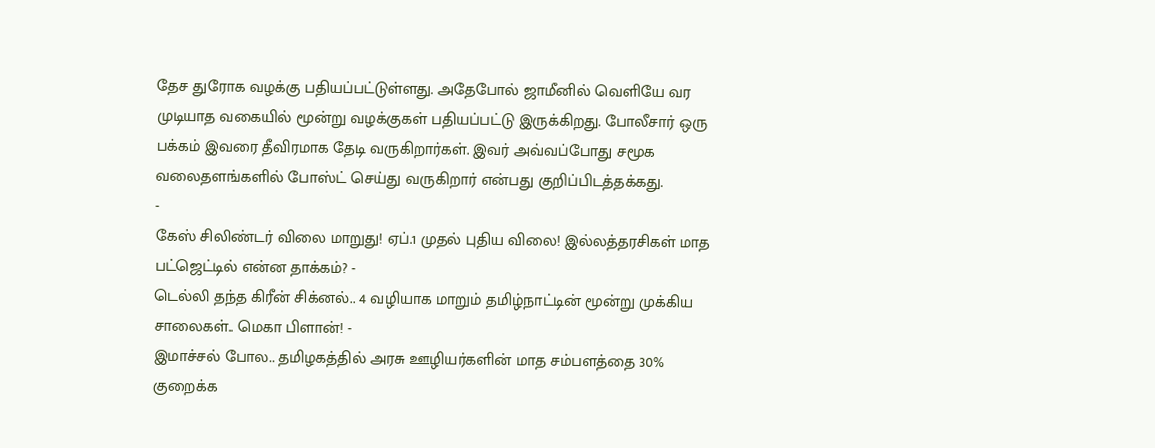தேச துரோக வழக்கு பதியப்பட்டுள்ளது. அதேபோல் ஜாமீனில் வெளியே வர முடியாத வகையில் மூன்று வழக்குகள் பதியப்பட்டு இருக்கிறது. போலீசார் ஒரு பக்கம் இவரை தீவிரமாக தேடி வருகிறார்கள். இவர் அவ்வப்போது சமூக வலைதளங்களில் போஸ்ட் செய்து வருகிறார் என்பது குறிப்பிடத்தக்கது.
-
கேஸ் சிலிண்டர் விலை மாறுது! ஏப்.1 முதல் புதிய விலை! இல்லத்தரசிகள் மாத பட்ஜெட்டில் என்ன தாக்கம்? -
டெல்லி தந்த கிரீன் சிக்னல்.. 4 வழியாக மாறும் தமிழ்நாட்டின் மூன்று முக்கிய சாலைகள்.. மெகா பிளான்! -
இமாச்சல் போல.. தமிழகத்தில் அரசு ஊழியர்களின் மாத சம்பளத்தை 30% குறைக்க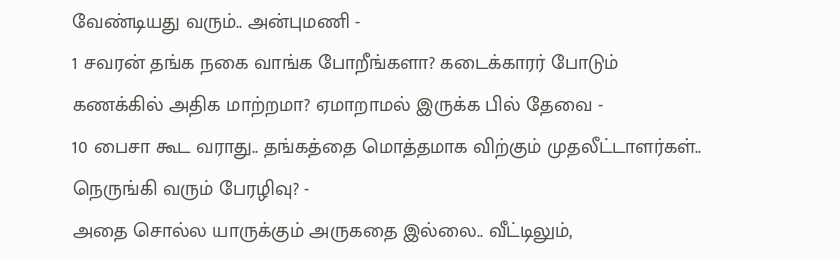வேண்டியது வரும்.. அன்புமணி -
1 சவரன் தங்க நகை வாங்க போறீங்களா? கடைக்காரர் போடும் கணக்கில் அதிக மாற்றமா? ஏமாறாமல் இருக்க பில் தேவை -
10 பைசா கூட வராது.. தங்கத்தை மொத்தமாக விற்கும் முதலீட்டாளர்கள்.. நெருங்கி வரும் பேரழிவு? -
அதை சொல்ல யாருக்கும் அருகதை இல்லை.. வீட்டிலும்,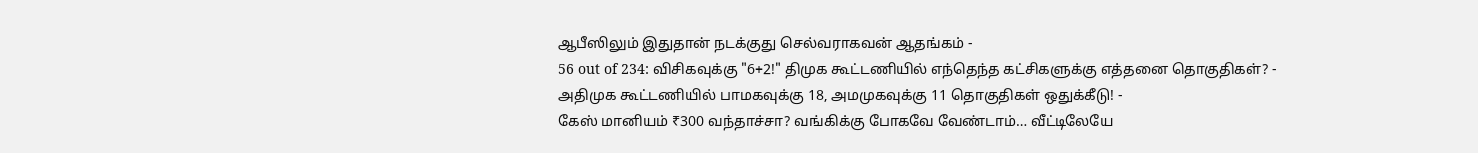ஆபீஸிலும் இதுதான் நடக்குது செல்வராகவன் ஆதங்கம் -
56 out of 234: விசிகவுக்கு "6+2!" திமுக கூட்டணியில் எந்தெந்த கட்சிகளுக்கு எத்தனை தொகுதிகள்? -
அதிமுக கூட்டணியில் பாமகவுக்கு 18, அமமுகவுக்கு 11 தொகுதிகள் ஒதுக்கீடு! -
கேஸ் மானியம் ₹300 வந்தாச்சா? வங்கிக்கு போகவே வேண்டாம்… வீட்டிலேயே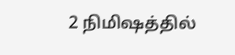2 நிமிஷத்தில்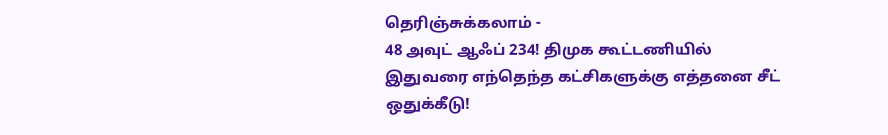தெரிஞ்சுக்கலாம் -
48 அவுட் ஆஃப் 234! திமுக கூட்டணியில் இதுவரை எந்தெந்த கட்சிகளுக்கு எத்தனை சீட் ஒதுக்கீடு!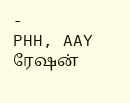-
PHH, AAY ரேஷன்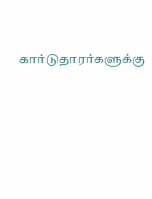கார்டுதாரர்களுக்கு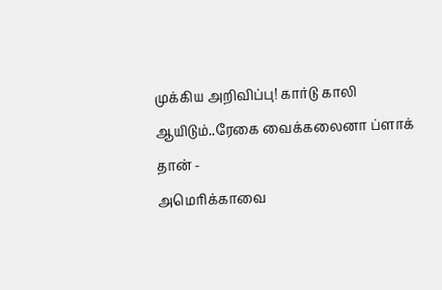முக்கிய அறிவிப்பு! கார்டு காலி ஆயிடும்..ரேகை வைக்கலைனா ப்ளாக் தான் -
அமெரிக்காவை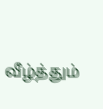வீழ்த்தும்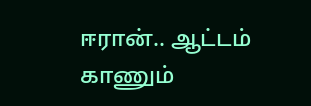ஈரான்.. ஆட்டம் காணும்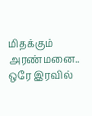மிதக்கும் அரண்மனை.. ஒரே இரவில்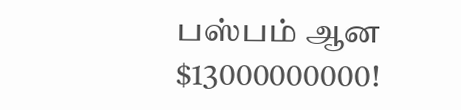பஸ்பம் ஆன $13000000000!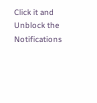Click it and Unblock the Notifications